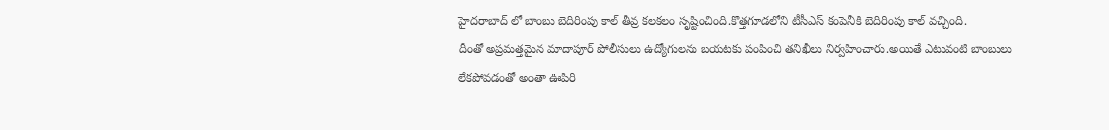హైదరాబాద్ లో బాంబు బెదిరింపు కాల్ తీవ్ర కలకలం సృష్టించింది.కొత్తగూడలోని టీసీఎస్ కంపెనీకి బెదిరింపు కాల్ వచ్చింది.
దీంతో అప్రమత్తమైన మాదాపూర్ పోలీసులు ఉద్యోగులను బయటకు పంపించి తనిఖీలు నిర్వహించారు.అయితే ఎటువంటి బాంబులు లేకపోవడంతో అంతా ఊపిరి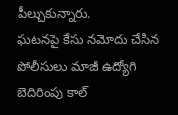పీల్చుకున్నారు.
ఘటనపై కేసు నమోదు చేసిన పోలీసులు మాజీ ఉద్యోగి బెదిరింపు కాల్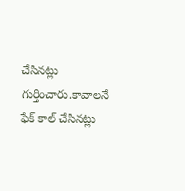చేసినట్లు గుర్తించారు.కావాలనే ఫేక్ కాల్ చేసినట్లు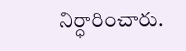నిర్ధారించారు.